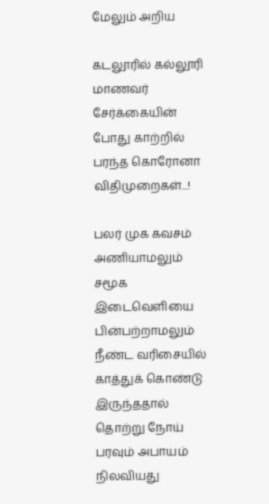மேலும் அறிய

கடலூரில் கல்லூரி மாணவர் சேர்க்கையின் போது காற்றில் பரந்த கொரோனா விதிமுறைகள்...!

பலர் முக கவசம் அணியாமலும் சமூக இடைவெளியை பின்பற்றாமலும் நீண்ட வரிசையில் காத்துக் கொண்டு இருந்ததால் தொற்று நோய் பரவும் அபாயம் நிலவியது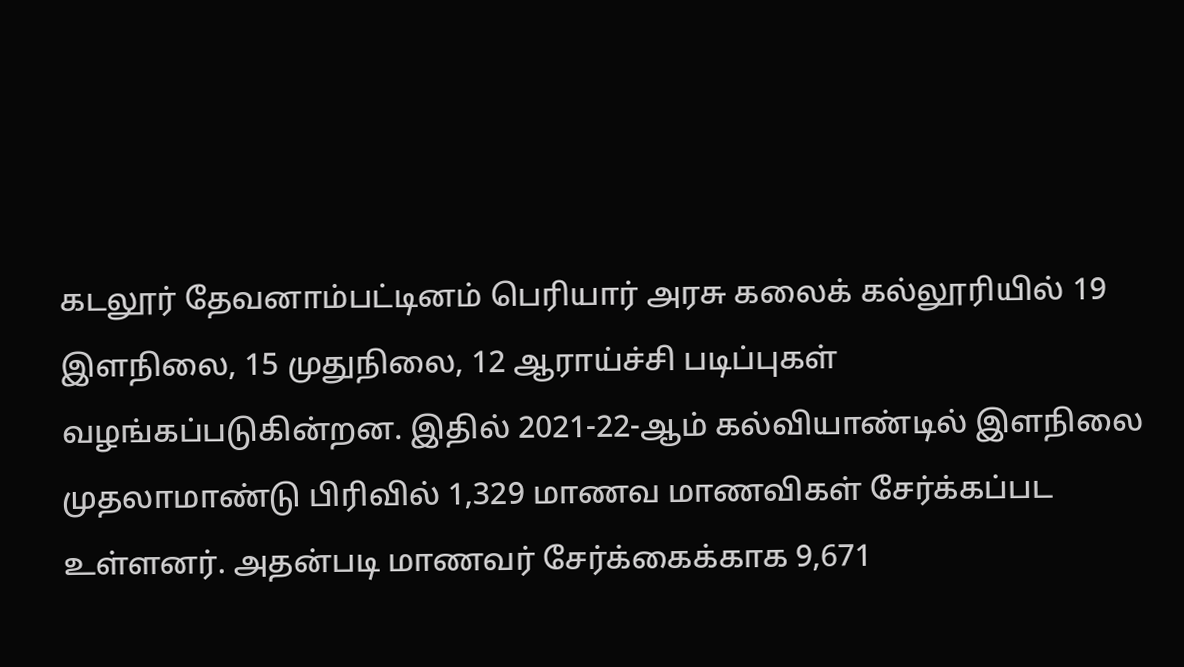கடலூர் தேவனாம்பட்டினம் பெரியார் அரசு கலைக் கல்லூரியில் 19 இளநிலை, 15 முதுநிலை, 12 ஆராய்ச்சி படிப்புகள் வழங்கப்படுகின்றன. இதில் 2021-22-ஆம் கல்வியாண்டில் இளநிலை முதலாமாண்டு பிரிவில் 1,329 மாணவ மாணவிகள் சேர்க்கப்பட உள்ளனர். அதன்படி மாணவர் சேர்க்கைக்காக 9,671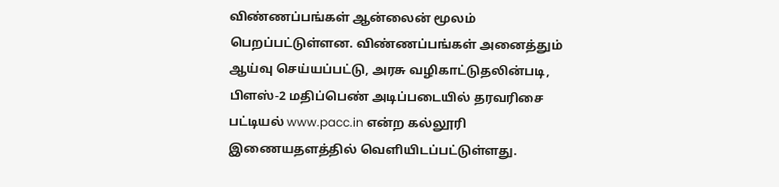விண்ணப்பங்கள் ஆன்லைன் மூலம் பெறப்பட்டுள்ளன. விண்ணப்பங்கள் அனைத்தும் ஆய்வு செய்யப்பட்டு, அரசு வழிகாட்டுதலின்படி, பிளஸ்-2 மதிப்பெண் அடிப்படையில் தரவரிசை பட்டியல் www.pacc.in என்ற கல்லூரி இணையதளத்தில் வெளியிடப்பட்டுள்ளது.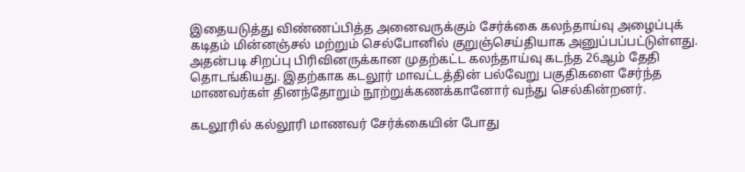இதையடுத்து விண்ணப்பித்த அனைவருக்கும் சேர்க்கை கலந்தாய்வு அழைப்புக் கடிதம் மின்னஞ்சல் மற்றும் செல்போனில் குறுஞ்செய்தியாக அனுப்பப்பட்டுள்ளது. அதன்படி சிறப்பு பிரிவினருக்கான முதற்கட்ட கலந்தாய்வு கடந்த 26ஆம் தேதி தொடங்கியது. இதற்காக கடலூர் மாவட்டத்தின் பல்வேறு பகுதிகளை சேர்ந்த மாணவர்கள் தினந்தோறும் நூற்றுக்கணக்கானோர் வந்து செல்கின்றனர்.

கடலூரில் கல்லூரி மாணவர் சேர்க்கையின் போது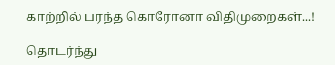காற்றில் பரந்த கொரோனா விதிமுறைகள்...!

தொடர்ந்து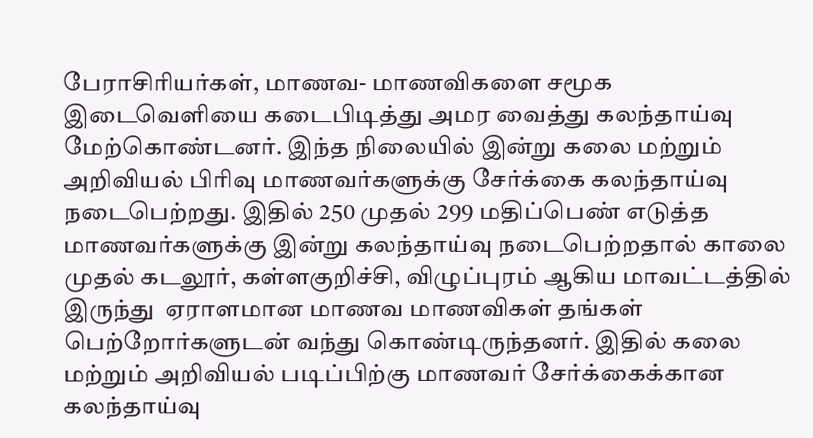பேராசிரியர்கள், மாணவ- மாணவிகளை சமூக இடைவெளியை கடைபிடித்து அமர வைத்து கலந்தாய்வு மேற்கொண்டனர். இந்த நிலையில் இன்று கலை மற்றும் அறிவியல் பிரிவு மாணவர்களுக்கு சேர்க்கை கலந்தாய்வு நடைபெற்றது. இதில் 250 முதல் 299 மதிப்பெண் எடுத்த மாணவர்களுக்கு இன்று கலந்தாய்வு நடைபெற்றதால் காலை முதல் கடலூர், கள்ளகுறிச்சி, விழுப்புரம் ஆகிய மாவட்டத்தில் இருந்து  ஏராளமான மாணவ மாணவிகள் தங்கள் பெற்றோர்களுடன் வந்து கொண்டிருந்தனர். இதில் கலை மற்றும் அறிவியல் படிப்பிற்கு மாணவர் சேர்க்கைக்கான கலந்தாய்வு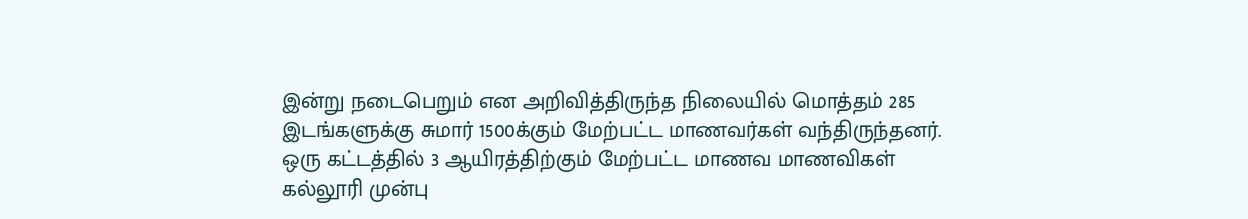இன்று நடைபெறும் என அறிவித்திருந்த நிலையில் மொத்தம் 285 இடங்களுக்கு சுமார் 1500க்கும் மேற்பட்ட மாணவர்கள் வந்திருந்தனர். ஒரு கட்டத்தில் 3 ஆயிரத்திற்கும் மேற்பட்ட மாணவ மாணவிகள் கல்லூரி முன்பு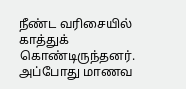நீண்ட வரிசையில் காத்துக் கொண்டிருந்தனர். அப்போது மாணவ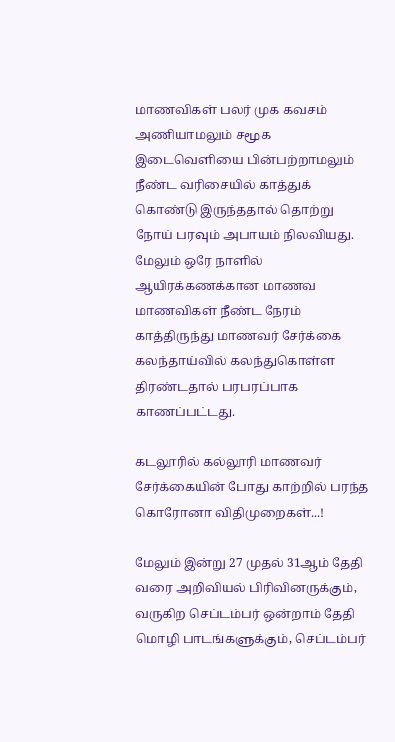மாணவிகள் பலர் முக கவசம் அணியாமலும் சமூக இடைவெளியை பின்பற்றாமலும் நீண்ட வரிசையில் காத்துக் கொண்டு இருந்ததால் தொற்று நோய் பரவும் அபாயம் நிலவியது. மேலும் ஒரே நாளில் ஆயிரக்கணக்கான மாணவ மாணவிகள் நீண்ட நேரம் காத்திருந்து மாணவர் சேர்க்கை கலந்தாய்வில் கலந்துகொள்ள திரண்டதால் பரபரப்பாக காணப்பட்டது.

கடலூரில் கல்லூரி மாணவர் சேர்க்கையின் போது காற்றில் பரந்த கொரோனா விதிமுறைகள்...!

மேலும் இன்று 27 முதல் 31ஆம் தேதி வரை அறிவியல் பிரிவினருக்கும், வருகிற செப்டம்பர் ஒன்றாம் தேதி மொழி பாடங்களுக்கும், செப்டம்பர்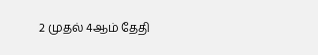2 முதல் 4ஆம் தேதி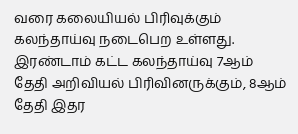வரை கலையியல் பிரிவுக்கும் கலந்தாய்வு நடைபெற உள்ளது. இரண்டாம் கட்ட கலந்தாய்வு 7ஆம் தேதி அறிவியல் பிரிவினருக்கும், 8ஆம் தேதி இதர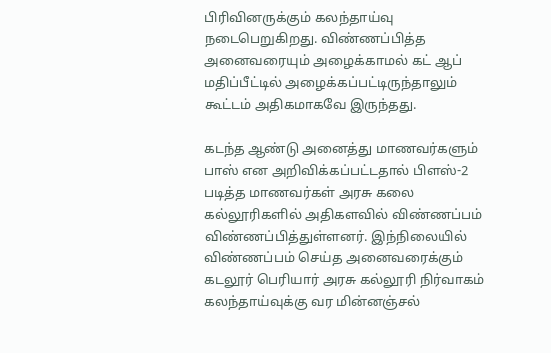பிரிவினருக்கும் கலந்தாய்வு நடைபெறுகிறது. விண்ணப்பித்த அனைவரையும் அழைக்காமல் கட் ஆப் மதிப்பீட்டில் அழைக்கப்பட்டிருந்தாலும் கூட்டம் அதிகமாகவே இருந்தது.

கடந்த ஆண்டு அனைத்து மாணவர்களும் பாஸ் என அறிவிக்கப்பட்டதால் பிளஸ்-2 படித்த மாணவர்கள் அரசு கலை கல்லூரிகளில் அதிகளவில் விண்ணப்பம் விண்ணப்பித்துள்ளனர். இந்நிலையில் விண்ணப்பம் செய்த அனைவரைக்கும் கடலூர் பெரியார் அரசு கல்லூரி நிர்வாகம் கலந்தாய்வுக்கு வர மின்னஞ்சல்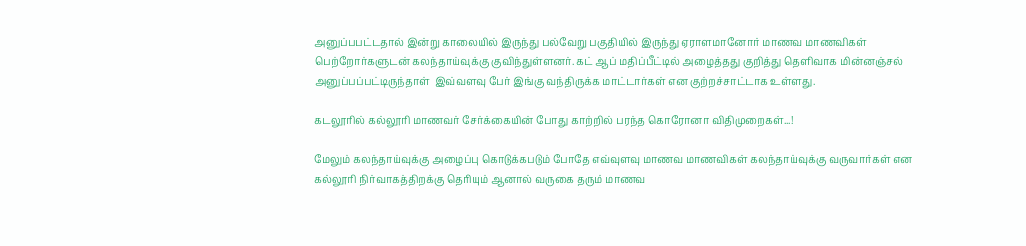அனுப்பபட்டதால் இன்று காலையில் இருந்து பல்வேறு பகுதியில் இருந்து ஏராளமானோர் மாணவ மாணவிகள் பெற்றோர்களுடன் கலந்தாய்வுக்கு குவிந்துள்ளனர். கட் ஆப் மதிப்பீட்டில் அழைத்தது குறித்து தெளிவாக மின்னஞ்சல் அனுப்பப்பட்டிருந்தாள்  இவ்வளவு பேர் இங்கு வந்திருக்க மாட்டார்கள் என குற்றச்சாட்டாக உள்ளது.

கடலூரில் கல்லூரி மாணவர் சேர்க்கையின் போது காற்றில் பரந்த கொரோனா விதிமுறைகள்...!

மேலும் கலந்தாய்வுக்கு அழைப்பு கொடுக்கபடும் போதே எவ்வுளவு மாணவ மாணவிகள் கலந்தாய்வுக்கு வருவார்கள் என கல்லூரி நிர்வாகத்திறக்கு தெரியும் ஆனால் வருகை தரும் மாணவ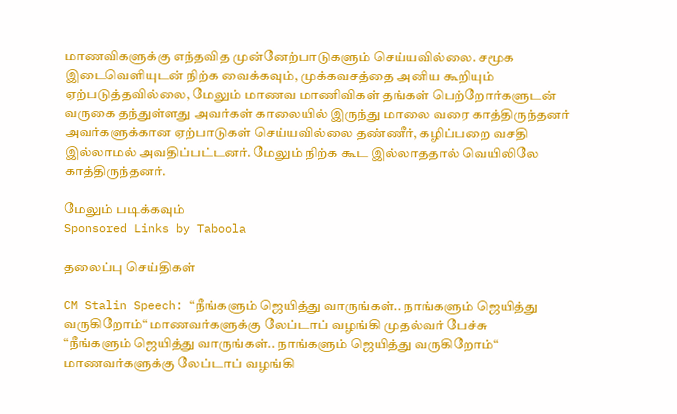மாணவிகளுக்கு எந்தவித முன்னேற்பாடுகளும் செய்யவில்லை. சமூக இடைவெளியுடன் நிற்க வைக்கவும், முக்கவசத்தை அனிய கூறியும் ஏற்படுத்தவில்லை, மேலும் மாணவ மாணிவிகள் தங்கள் பெற்றோர்களுடன் வருகை தந்துள்ளது அவர்கள் காலையில் இருந்து மாலை வரை காத்திருந்தனர் அவர்களுக்கான ஏற்பாடுகள் செய்யவில்லை தண்ணீர், கழிப்பறை வசதி இல்லாமல் அவதிப்பட்டனர். மேலும் நிற்க கூட இல்லாததால் வெயிலிலே காத்திருந்தனர்.

மேலும் படிக்கவும்
Sponsored Links by Taboola

தலைப்பு செய்திகள்

CM Stalin Speech: “நீங்களும் ஜெயித்து வாருங்கள்.. நாங்களும் ஜெயித்து வருகிறோம்“ மாணவர்களுக்கு லேப்டாப் வழங்கி முதல்வர் பேச்சு
“நீங்களும் ஜெயித்து வாருங்கள்.. நாங்களும் ஜெயித்து வருகிறோம்“ மாணவர்களுக்கு லேப்டாப் வழங்கி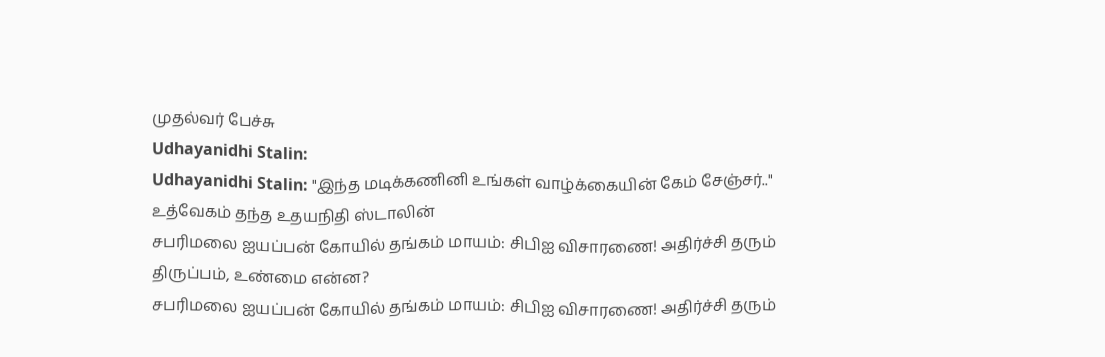முதல்வர் பேச்சு
Udhayanidhi Stalin:
Udhayanidhi Stalin: "இந்த மடிக்கணினி உங்கள் வாழ்க்கையின் கேம் சேஞ்சர்.." உத்வேகம் தந்த உதயநிதி ஸ்டாலின்
சபரிமலை ஐயப்பன் கோயில் தங்கம் மாயம்: சிபிஐ விசாரணை! அதிர்ச்சி தரும் திருப்பம், உண்மை என்ன?
சபரிமலை ஐயப்பன் கோயில் தங்கம் மாயம்: சிபிஐ விசாரணை! அதிர்ச்சி தரும்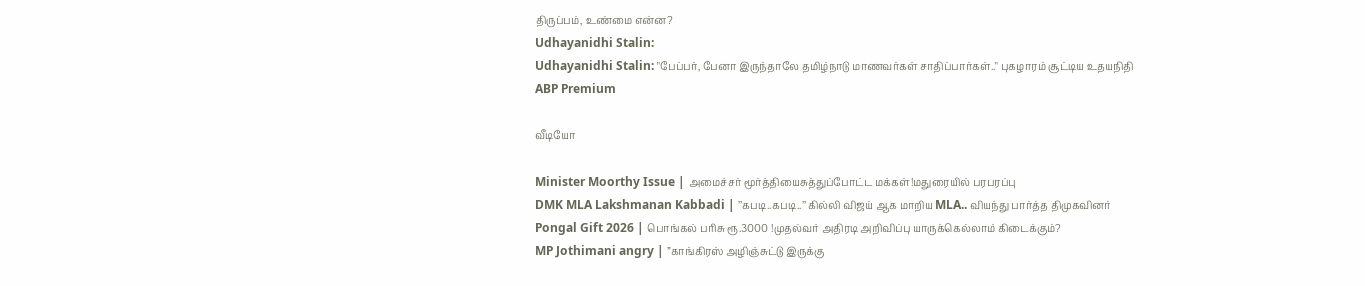திருப்பம், உண்மை என்ன?
Udhayanidhi Stalin:
Udhayanidhi Stalin: "பேப்பர், பேனா இருந்தாலே தமிழ்நாடு மாணவர்கள் சாதிப்பார்கள்.." புகழாரம் சூட்டிய உதயநிதி
ABP Premium

வீடியோ

Minister Moorthy Issue | அமைச்சர் மூர்த்தியைசுத்துப்போட்ட மக்கள்!மதுரையில் பரபரப்பு
DMK MLA Lakshmanan Kabbadi | ’’கபடி..கபடி..’’ கில்லி விஜய் ஆக மாறிய MLA.. வியந்து பார்த்த திமுகவினர்
Pongal Gift 2026 | பொங்கல் பரிசு ரூ.3000 !முதல்வர் அதிரடி அறிவிப்பு யாருக்கெல்லாம் கிடைக்கும்?
MP Jothimani angry | ”காங்கிரஸ் அழிஞ்சுட்டு இருக்கு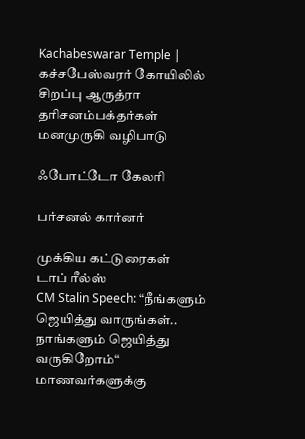Kachabeswarar Temple | கச்சபேஸ்வரர் கோயிலில் சிறப்பு ஆருத்ரா தரிசனம்பக்தர்கள் மனமுருகி வழிபாடு

ஃபோட்டோ கேலரி

பர்சனல் கார்னர்

முக்கிய கட்டுரைகள்
டாப் ரீல்ஸ்
CM Stalin Speech: “நீங்களும் ஜெயித்து வாருங்கள்.. நாங்களும் ஜெயித்து வருகிறோம்“ மாணவர்களுக்கு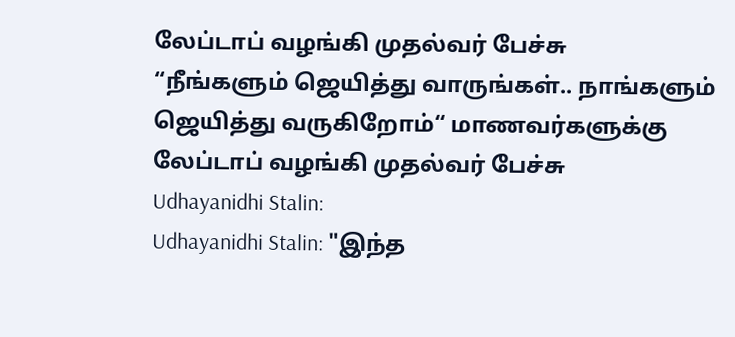லேப்டாப் வழங்கி முதல்வர் பேச்சு
“நீங்களும் ஜெயித்து வாருங்கள்.. நாங்களும் ஜெயித்து வருகிறோம்“ மாணவர்களுக்கு லேப்டாப் வழங்கி முதல்வர் பேச்சு
Udhayanidhi Stalin:
Udhayanidhi Stalin: "இந்த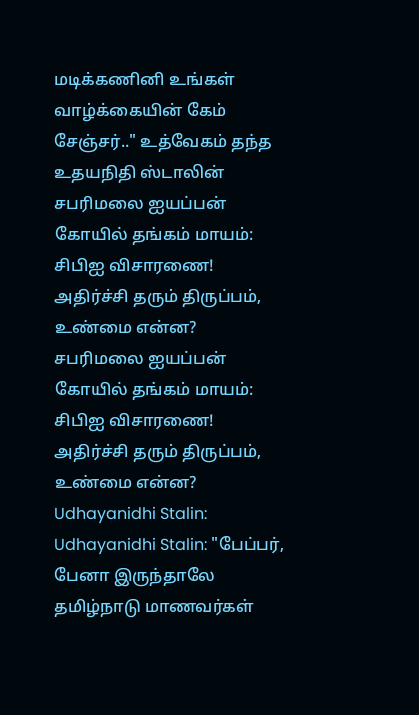மடிக்கணினி உங்கள் வாழ்க்கையின் கேம் சேஞ்சர்.." உத்வேகம் தந்த உதயநிதி ஸ்டாலின்
சபரிமலை ஐயப்பன் கோயில் தங்கம் மாயம்: சிபிஐ விசாரணை! அதிர்ச்சி தரும் திருப்பம், உண்மை என்ன?
சபரிமலை ஐயப்பன் கோயில் தங்கம் மாயம்: சிபிஐ விசாரணை! அதிர்ச்சி தரும் திருப்பம், உண்மை என்ன?
Udhayanidhi Stalin:
Udhayanidhi Stalin: "பேப்பர், பேனா இருந்தாலே தமிழ்நாடு மாணவர்கள்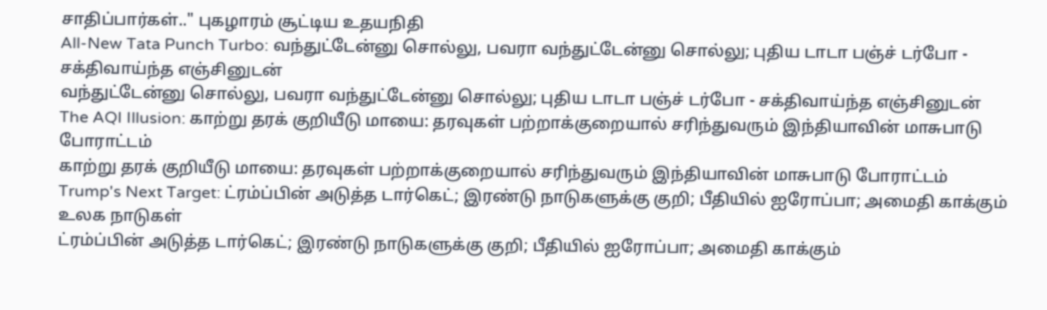சாதிப்பார்கள்.." புகழாரம் சூட்டிய உதயநிதி
All-New Tata Punch Turbo: வந்துட்டேன்னு சொல்லு, பவரா வந்துட்டேன்னு சொல்லு; புதிய டாடா பஞ்ச் டர்போ - சக்திவாய்ந்த எஞ்சினுடன்
வந்துட்டேன்னு சொல்லு, பவரா வந்துட்டேன்னு சொல்லு; புதிய டாடா பஞ்ச் டர்போ - சக்திவாய்ந்த எஞ்சினுடன்
The AQI Illusion: காற்று தரக் குறியீடு மாயை: தரவுகள் பற்றாக்குறையால் சரிந்துவரும் இந்தியாவின் மாசுபாடு போராட்டம்
காற்று தரக் குறியீடு மாயை: தரவுகள் பற்றாக்குறையால் சரிந்துவரும் இந்தியாவின் மாசுபாடு போராட்டம்
Trump's Next Target: ட்ரம்ப்பின் அடுத்த டார்கெட்; இரண்டு நாடுகளுக்கு குறி; பீதியில் ஐரோப்பா; அமைதி காக்கும் உலக நாடுகள்
ட்ரம்ப்பின் அடுத்த டார்கெட்; இரண்டு நாடுகளுக்கு குறி; பீதியில் ஐரோப்பா; அமைதி காக்கும்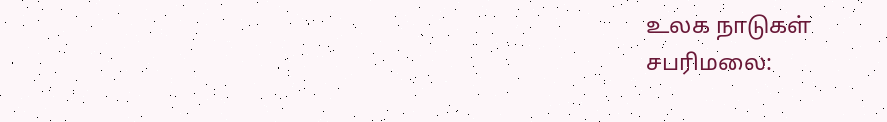உலக நாடுகள்
சபரிமலை: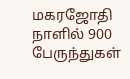மகரஜோதி நாளில் 900 பேருந்துகள்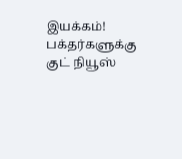இயக்கம்! பக்தர்களுக்கு குட் நியூஸ்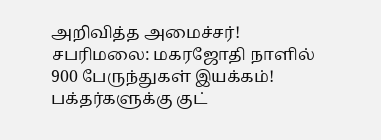அறிவித்த அமைச்சர்!
சபரிமலை: மகரஜோதி நாளில் 900 பேருந்துகள் இயக்கம்! பக்தர்களுக்கு குட்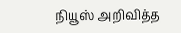நியூஸ் அறிவித்த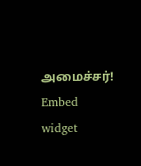அமைச்சர்!
Embed widget